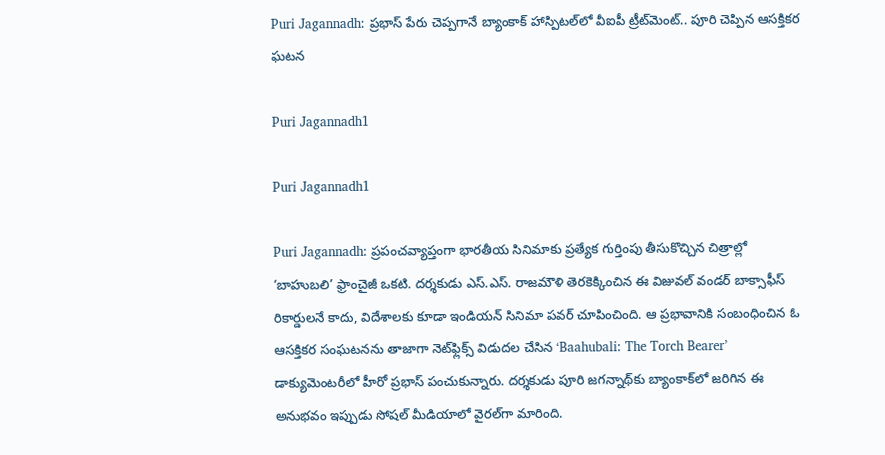Puri Jagannadh: ప్రభాస్ పేరు చెప్పగానే బ్యాంకాక్ హాస్పిటల్‌లో వీఐపీ ట్రీట్‌మెంట్.. పూరి చెప్పిన ఆసక్తికర ఘటన

Puri Jagannadh1

Puri Jagannadh1

Puri Jagannadh: ప్రపంచవ్యాప్తంగా భారతీయ సినిమాకు ప్రత్యేక గుర్తింపు తీసుకొచ్చిన చిత్రాల్లో ‘బాహుబలి’ ఫ్రాంచైజీ ఒకటి. దర్శకుడు ఎస్.ఎస్. రాజమౌళి తెరకెక్కించిన ఈ విజువల్ వండర్ బాక్సాఫీస్ రికార్డులనే కాదు, విదేశాలకు కూడా ఇండియన్ సినిమా పవర్ చూపించింది. ఆ ప్రభావానికి సంబంధించిన ఓ ఆసక్తికర సంఘటనను తాజాగా నెట్‌ఫ్లిక్స్ విడుదల చేసిన ‘Baahubali: The Torch Bearer’ డాక్యుమెంటరీలో హీరో ప్రభాస్ పంచుకున్నారు. దర్శకుడు పూరి జగన్నాథ్‌కు బ్యాంకాక్‌లో జరిగిన ఈ అనుభవం ఇప్పుడు సోషల్ మీడియాలో వైరల్‌గా మారింది.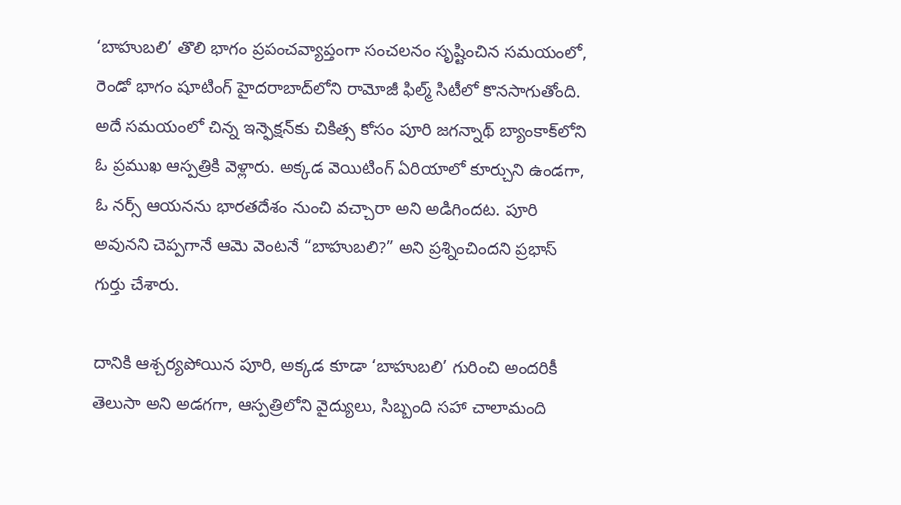‘బాహుబలి’ తొలి భాగం ప్రపంచవ్యాప్తంగా సంచలనం సృష్టించిన సమయంలో, రెండో భాగం షూటింగ్ హైదరాబాద్‌లోని రామోజీ ఫిల్మ్ సిటీలో కొనసాగుతోంది. అదే సమయంలో చిన్న ఇన్ఫెక్షన్‌కు చికిత్స కోసం పూరి జగన్నాథ్ బ్యాంకాక్‌లోని ఓ ప్రముఖ ఆస్పత్రికి వెళ్లారు. అక్కడ వెయిటింగ్ ఏరియాలో కూర్చుని ఉండగా, ఓ నర్స్ ఆయనను భారతదేశం నుంచి వచ్చారా అని అడిగిందట. పూరి అవునని చెప్పగానే ఆమె వెంటనే “బాహుబలి?” అని ప్రశ్నించిందని ప్రభాస్ గుర్తు చేశారు.

దానికి ఆశ్చర్యపోయిన పూరి, అక్కడ కూడా ‘బాహుబలి’ గురించి అందరికీ తెలుసా అని అడగగా, ఆస్పత్రిలోని వైద్యులు, సిబ్బంది సహా చాలామంది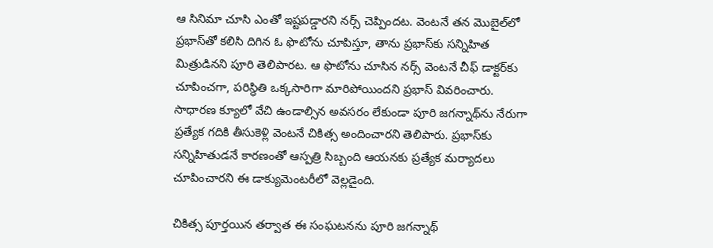ఆ సినిమా చూసి ఎంతో ఇష్టపడ్డారని నర్స్ చెప్పిందట. వెంటనే తన మొబైల్‌లో ప్రభాస్‌తో కలిసి దిగిన ఓ ఫొటోను చూపిస్తూ, తాను ప్రభాస్‌కు సన్నిహిత మిత్రుడినని పూరి తెలిపారట. ఆ ఫొటోను చూసిన నర్స్ వెంటనే చీఫ్ డాక్టర్‌కు చూపించగా, పరిస్థితి ఒక్కసారిగా మారిపోయిందని ప్రభాస్ వివరించారు. సాధారణ క్యూలో వేచి ఉండాల్సిన అవసరం లేకుండా పూరి జగన్నాథ్‌ను నేరుగా ప్రత్యేక గదికి తీసుకెళ్లి వెంటనే చికిత్స అందించారని తెలిపారు. ప్రభాస్‌కు సన్నిహితుడనే కారణంతో ఆస్పత్రి సిబ్బంది ఆయనకు ప్రత్యేక మర్యాదలు చూపించారని ఈ డాక్యుమెంటరీలో వెల్లడైంది.

చికిత్స పూర్తయిన తర్వాత ఈ సంఘటనను పూరి జగన్నాథ్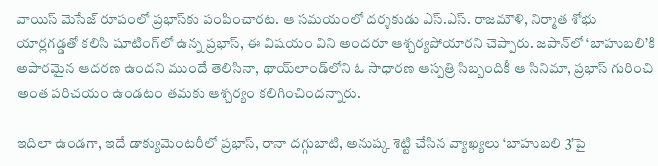వాయిస్ మెసేజ్ రూపంలో ప్రభాస్‌కు పంపించారట. ఆ సమయంలో దర్శకుడు ఎస్.ఎస్. రాజమౌళి, నిర్మాత శోభు యార్లగడ్డతో కలిసి షూటింగ్‌లో ఉన్న ప్రభాస్, ఈ విషయం విని అందరూ ఆశ్చర్యపోయారని చెప్పారు. జపాన్‌లో ‘బాహుబలి’కి అపారమైన ఆదరణ ఉందని ముందే తెలిసినా, థాయ్‌లాండ్‌లోని ఓ సాధారణ ఆస్పత్రి సిబ్బందికీ ఆ సినిమా, ప్రభాస్ గురించి అంత పరిచయం ఉండటం తమకు ఆశ్చర్యం కలిగించిందన్నారు.

ఇదిలా ఉండగా, ఇదే డాక్యుమెంటరీలో ప్రభాస్, రానా దగ్గుబాటి, అనుష్క శెట్టి చేసిన వ్యాఖ్యలు ‘బాహుబలి 3’పై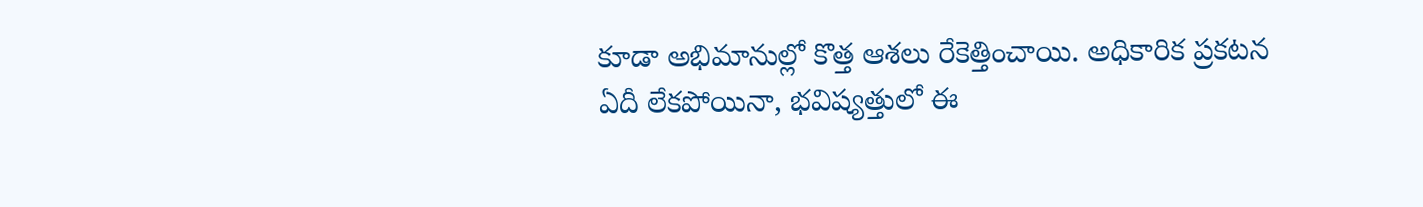కూడా అభిమానుల్లో కొత్త ఆశలు రేకెత్తించాయి. అధికారిక ప్రకటన ఏదీ లేకపోయినా, భవిష్యత్తులో ఈ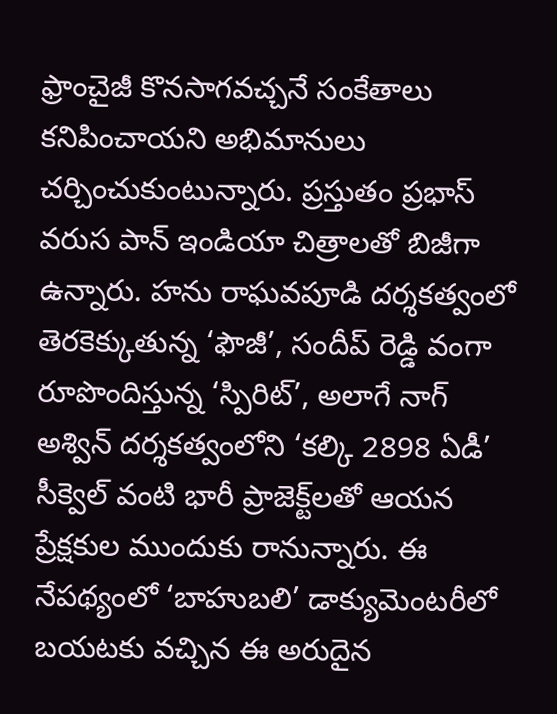ఫ్రాంచైజీ కొనసాగవచ్చనే సంకేతాలు కనిపించాయని అభిమానులు చర్చించుకుంటున్నారు. ప్రస్తుతం ప్రభాస్ వరుస పాన్ ఇండియా చిత్రాలతో బిజీగా ఉన్నారు. హను రాఘవపూడి దర్శకత్వంలో తెరకెక్కుతున్న ‘ఫౌజీ’, సందీప్ రెడ్డి వంగా రూపొందిస్తున్న ‘స్పిరిట్’, అలాగే నాగ్ అశ్విన్ దర్శకత్వంలోని ‘కల్కి 2898 ఏడీ’ సీక్వెల్ వంటి భారీ ప్రాజెక్ట్‌లతో ఆయన ప్రేక్షకుల ముందుకు రానున్నారు. ఈ నేపథ్యంలో ‘బాహుబలి’ డాక్యుమెంటరీలో బయటకు వచ్చిన ఈ అరుదైన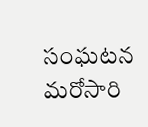సంఘటన మరోసారి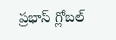ప్రభాస్ గ్లోబల్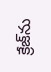క్రేజ్‌ను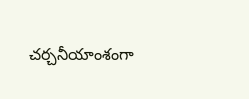చర్చనీయాంశంగా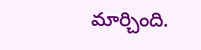మార్చింది.